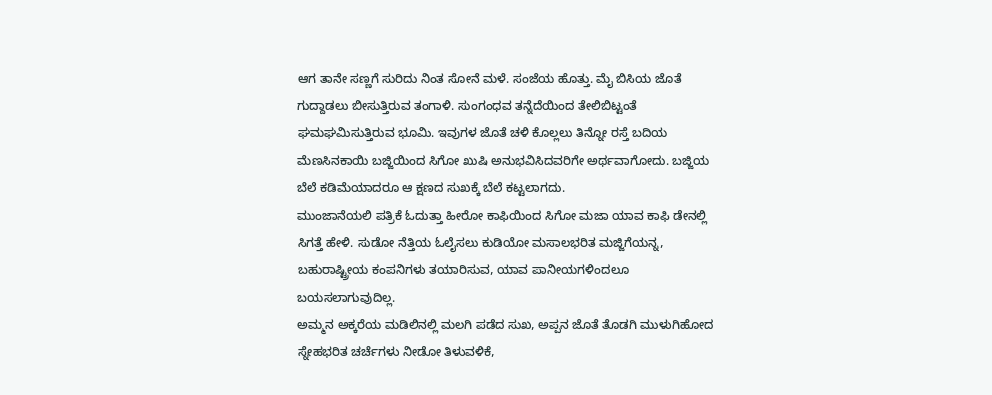ಆಗ ತಾನೇ ಸಣ್ಣಗೆ ಸುರಿದು ನಿಂತ ಸೋನೆ ಮಳೆ. ಸಂಜೆಯ ಹೊತ್ತು. ಮೈ ಬಿಸಿಯ ಜೊತೆ ಗುದ್ದಾಡಲು ಬೀಸುತ್ತಿರುವ ತಂಗಾಳಿ. ಸುಂಗಂಧವ ತನ್ನೆದೆಯಿಂದ ತೇಲಿಬಿಟ್ಟಂತೆ ಘಮಘಮಿಸುತ್ತಿರುವ ಭೂಮಿ. ಇವುಗಳ ಜೊತೆ ಚಳಿ ಕೊಲ್ಲಲು ತಿನ್ನೋ ರಸ್ತೆ ಬದಿಯ ಮೆಣಸಿನಕಾಯಿ ಬಜ್ಜಿಯಿಂದ ಸಿಗೋ ಖುಷಿ ಅನುಭವಿಸಿದವರಿಗೇ ಅರ್ಥವಾಗೋದು. ಬಜ್ಜಿಯ ಬೆಲೆ ಕಡಿಮೆಯಾದರೂ ಆ ಕ್ಷಣದ ಸುಖಕ್ಕೆ ಬೆಲೆ ಕಟ್ಟಲಾಗದು.
ಮುಂಜಾನೆಯಲಿ ಪತ್ರಿಕೆ ಓದುತ್ತಾ ಹೀರೋ ಕಾಫಿಯಿಂದ ಸಿಗೋ ಮಜಾ ಯಾವ ಕಾಫಿ ಡೇನಲ್ಲಿ ಸಿಗತ್ತೆ ಹೇಳಿ. ಸುಡೋ ನೆತ್ತಿಯ ಓಲೈಸಲು ಕುಡಿಯೋ ಮಸಾಲಭರಿತ ಮಜ್ಜಿಗೆಯನ್ನ, ಬಹುರಾಷ್ಟ್ರೀಯ ಕಂಪನಿಗಳು ತಯಾರಿಸುವ, ಯಾವ ಪಾನೀಯಗಳಿಂದಲೂ ಬಯಸಲಾಗುವುದಿಲ್ಲ.
ಅಮ್ಮನ ಅಕ್ಕರೆಯ ಮಡಿಲಿನಲ್ಲಿ ಮಲಗಿ ಪಡೆದ ಸುಖ, ಅಪ್ಪನ ಜೊತೆ ತೊಡಗಿ ಮುಳುಗಿಹೋದ ಸ್ನೇಹಭರಿತ ಚರ್ಚೆಗಳು ನೀಡೋ ತಿಳುವಳಿಕೆ,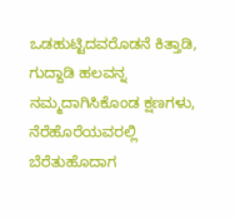ಒಡಹುಟ್ಟಿದವರೊಡನೆ ಕಿತ್ತಾಡಿ, ಗುದ್ದಾಡಿ ಹಲವನ್ನ ನಮ್ಮದಾಗಿಸಿಕೊಂಡ ಕ್ಷಣಗಳು, ನೆರೆಹೊರೆಯವರಲ್ಲಿ ಬೆರೆತುಹೊದಾಗ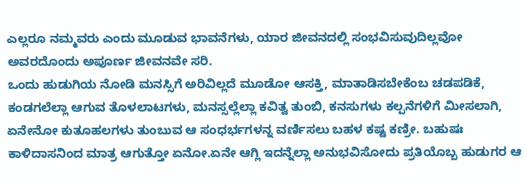ಎಲ್ಲರೂ ನಮ್ಮವರು ಎಂದು ಮೂಡುವ ಭಾವನೆಗಳು, ಯಾರ ಜೀವನದಲ್ಲಿ ಸಂಭವಿಸುವುದಿಲ್ಲವೋ ಅವರದೊಂದು ಅಪೂರ್ಣ ಜೀವನವೇ ಸರಿ.
ಒಂದು ಹುಡುಗಿಯ ನೋಡಿ ಮನಸ್ಸಿಗೆ ಅರಿವಿಲ್ಲದೆ ಮೂಡೋ ಆಸಕ್ತಿ, ಮಾತಾಡಿಸಬೇಕೆಂಬ ಚಡಪಡಿಕೆ, ಕಂಡಗಲೆಲ್ಲಾ ಆಗುವ ತೊಳಲಾಟಗಳು, ಮನಸ್ಸಲ್ಲೆಲ್ಲಾ ಕವಿತ್ವ ತುಂಬಿ, ಕನಸುಗಳು ಕಲ್ಪನೆಗಳಿಗೆ ಮೀಸಲಾಗಿ, ಏನೇನೋ ಕುತೂಹಲಗಳು ತುಂಬುವ ಆ ಸಂಧರ್ಭಗಳನ್ನ ವರ್ಣಿಸಲು ಬಹಳ ಕಷ್ಟ ಕಣ್ರೀ. ಬಹುಷಃ ಕಾಳಿದಾಸನಿಂದ ಮಾತ್ರ ಆಗುತ್ತೋ ಏನೋ.ಏನೇ ಆಗ್ಲಿ ಇದನ್ನೆಲ್ಲಾ ಅನುಭವಿಸೋದು ಪ್ರತಿಯೊಬ್ಬ ಹುಡುಗರ ಆ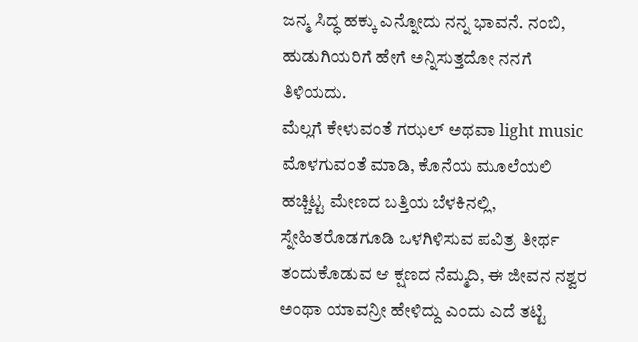ಜನ್ಮ ಸಿದ್ಧ ಹಕ್ಕು ಎನ್ನೋದು ನನ್ನ ಭಾವನೆ. ನಂಬಿ, ಹುಡುಗಿಯರಿಗೆ ಹೇಗೆ ಅನ್ನಿಸುತ್ತದೋ ನನಗೆ ತಿಳಿಯದು.
ಮೆಲ್ಲಗೆ ಕೇಳುವಂತೆ ಗಝಲ್ ಅಥವಾ light music ಮೊಳಗುವಂತೆ ಮಾಡಿ, ಕೊನೆಯ ಮೂಲೆಯಲಿ ಹಚ್ಚಿಟ್ಟ ಮೇಣದ ಬತ್ತಿಯ ಬೆಳಕಿನಲ್ಲಿ, ಸ್ನೇಹಿತರೊಡಗೂಡಿ ಒಳಗಿಳಿಸುವ ಪವಿತ್ರ ತೀರ್ಥ ತಂದುಕೊಡುವ ಆ ಕ್ಷಣದ ನೆಮ್ಮದಿ, ಈ ಜೀವನ ನಶ್ವರ ಅಂಥಾ ಯಾವನ್ರೀ ಹೇಳಿದ್ದು ಎಂದು ಎದೆ ತಟ್ಟಿ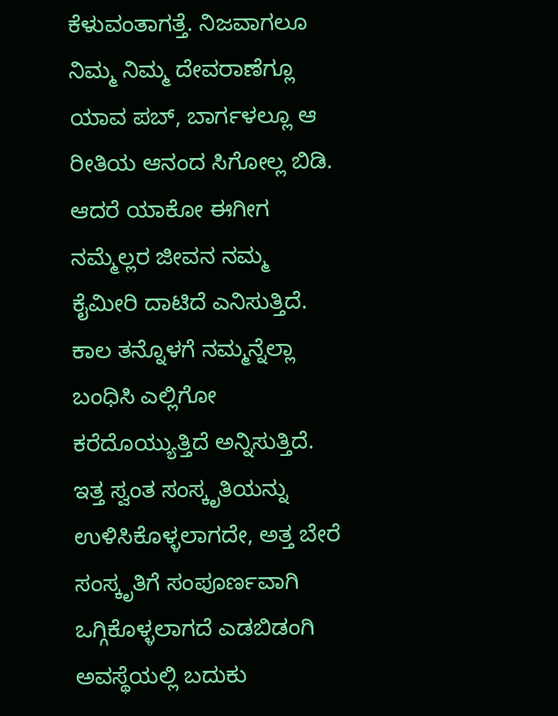ಕೆಳುವಂತಾಗತ್ತೆ. ನಿಜವಾಗಲೂ ನಿಮ್ಮ ನಿಮ್ಮ ದೇವರಾಣೆಗ್ಲೂ ಯಾವ ಪಬ್, ಬಾರ್ಗಳಲ್ಲೂ ಆ ರೀತಿಯ ಆನಂದ ಸಿಗೋಲ್ಲ ಬಿಡಿ.
ಆದರೆ ಯಾಕೋ ಈಗೀಗ ನಮ್ಮೆಲ್ಲರ ಜೀವನ ನಮ್ಮ ಕೈಮೀರಿ ದಾಟಿದೆ ಎನಿಸುತ್ತಿದೆ. ಕಾಲ ತನ್ನೊಳಗೆ ನಮ್ಮನ್ನೆಲ್ಲಾ ಬಂಧಿಸಿ ಎಲ್ಲಿಗೋ ಕರೆದೊಯ್ಯುತ್ತಿದೆ ಅನ್ನಿಸುತ್ತಿದೆ. ಇತ್ತ ಸ್ವಂತ ಸಂಸ್ಕೃತಿಯನ್ನು ಉಳಿಸಿಕೊಳ್ಳಲಾಗದೇ, ಅತ್ತ ಬೇರೆ ಸಂಸ್ಕೃತಿಗೆ ಸಂಪೂರ್ಣವಾಗಿ ಒಗ್ಗಿಕೊಳ್ಳಲಾಗದೆ ಎಡಬಿಡಂಗಿ ಅವಸ್ಥೆಯಲ್ಲಿ ಬದುಕು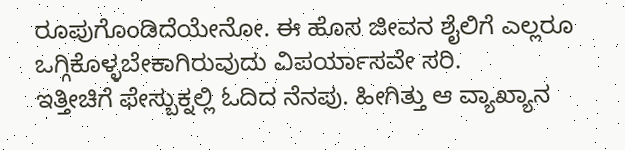ರೂಪುಗೊಂಡಿದೆಯೇನೋ. ಈ ಹೊಸ ಜೀವನ ಶೈಲಿಗೆ ಎಲ್ಲರೂ ಒಗ್ಗಿಕೊಳ್ಳಬೇಕಾಗಿರುವುದು ವಿಪರ್ಯಾಸವೇ ಸರಿ.
ಇತ್ತೀಚಿಗೆ ಫೇಸ್ಬುಕ್ನಲ್ಲಿ ಓದಿದ ನೆನಪು. ಹೀಗಿತ್ತು ಆ ವ್ಯಾಖ್ಯಾನ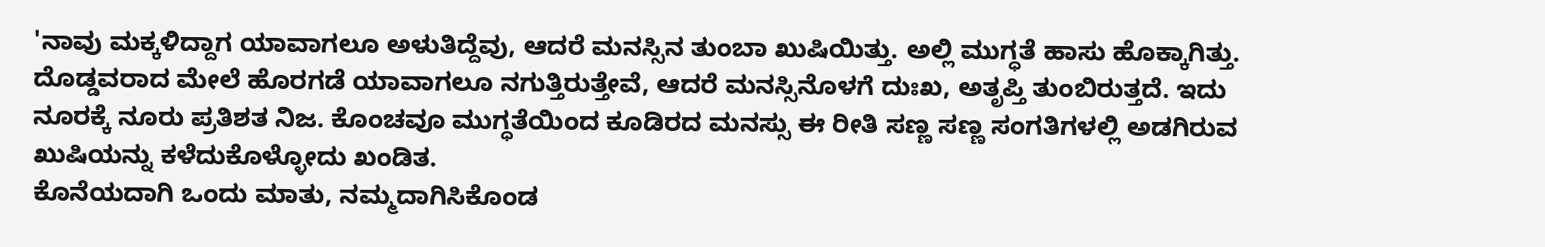'ನಾವು ಮಕ್ಕಳಿದ್ದಾಗ ಯಾವಾಗಲೂ ಅಳುತಿದ್ದೆವು, ಆದರೆ ಮನಸ್ಸಿನ ತುಂಬಾ ಖುಷಿಯಿತ್ತು. ಅಲ್ಲಿ ಮುಗ್ಧತೆ ಹಾಸು ಹೊಕ್ಕಾಗಿತ್ತು. ದೊಡ್ಡವರಾದ ಮೇಲೆ ಹೊರಗಡೆ ಯಾವಾಗಲೂ ನಗುತ್ತಿರುತ್ತೇವೆ, ಆದರೆ ಮನಸ್ಸಿನೊಳಗೆ ದುಃಖ, ಅತೃಪ್ತಿ ತುಂಬಿರುತ್ತದೆ. ಇದು ನೂರಕ್ಕೆ ನೂರು ಪ್ರತಿಶತ ನಿಜ. ಕೊಂಚವೂ ಮುಗ್ಧತೆಯಿಂದ ಕೂಡಿರದ ಮನಸ್ಸು ಈ ರೀತಿ ಸಣ್ಣ ಸಣ್ಣ ಸಂಗತಿಗಳಲ್ಲಿ ಅಡಗಿರುವ ಖುಷಿಯನ್ನು ಕಳೆದುಕೊಳ್ಳೋದು ಖಂಡಿತ.
ಕೊನೆಯದಾಗಿ ಒಂದು ಮಾತು, ನಮ್ಮದಾಗಿಸಿಕೊಂಡ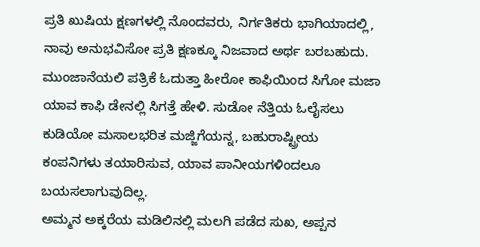ಪ್ರತಿ ಖುಷಿಯ ಕ್ಷಣಗಳಲ್ಲಿ ನೊಂದವರು, ನಿರ್ಗತಿಕರು ಭಾಗಿಯಾದಲ್ಲಿ, ನಾವು ಅನುಭವಿಸೋ ಪ್ರತಿ ಕ್ಷಣಕ್ಕೂ ನಿಜವಾದ ಅರ್ಥ ಬರಬಹುದು.
ಮುಂಜಾನೆಯಲಿ ಪತ್ರಿಕೆ ಓದುತ್ತಾ ಹೀರೋ ಕಾಫಿಯಿಂದ ಸಿಗೋ ಮಜಾ ಯಾವ ಕಾಫಿ ಡೇನಲ್ಲಿ ಸಿಗತ್ತೆ ಹೇಳಿ. ಸುಡೋ ನೆತ್ತಿಯ ಓಲೈಸಲು ಕುಡಿಯೋ ಮಸಾಲಭರಿತ ಮಜ್ಜಿಗೆಯನ್ನ, ಬಹುರಾಷ್ಟ್ರೀಯ ಕಂಪನಿಗಳು ತಯಾರಿಸುವ, ಯಾವ ಪಾನೀಯಗಳಿಂದಲೂ ಬಯಸಲಾಗುವುದಿಲ್ಲ.
ಅಮ್ಮನ ಅಕ್ಕರೆಯ ಮಡಿಲಿನಲ್ಲಿ ಮಲಗಿ ಪಡೆದ ಸುಖ, ಅಪ್ಪನ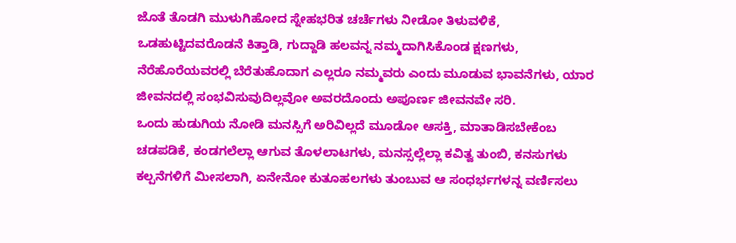ಜೊತೆ ತೊಡಗಿ ಮುಳುಗಿಹೋದ ಸ್ನೇಹಭರಿತ ಚರ್ಚೆಗಳು ನೀಡೋ ತಿಳುವಳಿಕೆ, ಒಡಹುಟ್ಟಿದವರೊಡನೆ ಕಿತ್ತಾಡಿ, ಗುದ್ದಾಡಿ ಹಲವನ್ನ ನಮ್ಮದಾಗಿಸಿಕೊಂಡ ಕ್ಷಣಗಳು, ನೆರೆಹೊರೆಯವರಲ್ಲಿ ಬೆರೆತುಹೊದಾಗ ಎಲ್ಲರೂ ನಮ್ಮವರು ಎಂದು ಮೂಡುವ ಭಾವನೆಗಳು, ಯಾರ ಜೀವನದಲ್ಲಿ ಸಂಭವಿಸುವುದಿಲ್ಲವೋ ಅವರದೊಂದು ಅಪೂರ್ಣ ಜೀವನವೇ ಸರಿ.
ಒಂದು ಹುಡುಗಿಯ ನೋಡಿ ಮನಸ್ಸಿಗೆ ಅರಿವಿಲ್ಲದೆ ಮೂಡೋ ಆಸಕ್ತಿ, ಮಾತಾಡಿಸಬೇಕೆಂಬ ಚಡಪಡಿಕೆ, ಕಂಡಗಲೆಲ್ಲಾ ಆಗುವ ತೊಳಲಾಟಗಳು, ಮನಸ್ಸಲ್ಲೆಲ್ಲಾ ಕವಿತ್ವ ತುಂಬಿ, ಕನಸುಗಳು ಕಲ್ಪನೆಗಳಿಗೆ ಮೀಸಲಾಗಿ, ಏನೇನೋ ಕುತೂಹಲಗಳು ತುಂಬುವ ಆ ಸಂಧರ್ಭಗಳನ್ನ ವರ್ಣಿಸಲು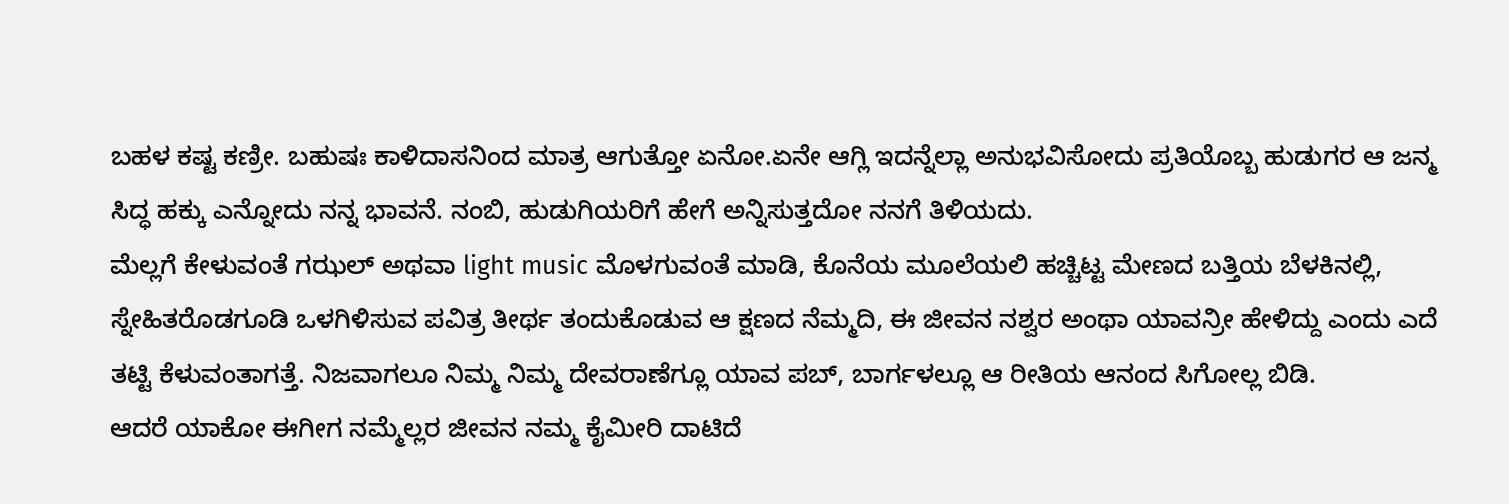ಬಹಳ ಕಷ್ಟ ಕಣ್ರೀ. ಬಹುಷಃ ಕಾಳಿದಾಸನಿಂದ ಮಾತ್ರ ಆಗುತ್ತೋ ಏನೋ.ಏನೇ ಆಗ್ಲಿ ಇದನ್ನೆಲ್ಲಾ ಅನುಭವಿಸೋದು ಪ್ರತಿಯೊಬ್ಬ ಹುಡುಗರ ಆ ಜನ್ಮ ಸಿದ್ಧ ಹಕ್ಕು ಎನ್ನೋದು ನನ್ನ ಭಾವನೆ. ನಂಬಿ, ಹುಡುಗಿಯರಿಗೆ ಹೇಗೆ ಅನ್ನಿಸುತ್ತದೋ ನನಗೆ ತಿಳಿಯದು.
ಮೆಲ್ಲಗೆ ಕೇಳುವಂತೆ ಗಝಲ್ ಅಥವಾ light music ಮೊಳಗುವಂತೆ ಮಾಡಿ, ಕೊನೆಯ ಮೂಲೆಯಲಿ ಹಚ್ಚಿಟ್ಟ ಮೇಣದ ಬತ್ತಿಯ ಬೆಳಕಿನಲ್ಲಿ, ಸ್ನೇಹಿತರೊಡಗೂಡಿ ಒಳಗಿಳಿಸುವ ಪವಿತ್ರ ತೀರ್ಥ ತಂದುಕೊಡುವ ಆ ಕ್ಷಣದ ನೆಮ್ಮದಿ, ಈ ಜೀವನ ನಶ್ವರ ಅಂಥಾ ಯಾವನ್ರೀ ಹೇಳಿದ್ದು ಎಂದು ಎದೆ ತಟ್ಟಿ ಕೆಳುವಂತಾಗತ್ತೆ. ನಿಜವಾಗಲೂ ನಿಮ್ಮ ನಿಮ್ಮ ದೇವರಾಣೆಗ್ಲೂ ಯಾವ ಪಬ್, ಬಾರ್ಗಳಲ್ಲೂ ಆ ರೀತಿಯ ಆನಂದ ಸಿಗೋಲ್ಲ ಬಿಡಿ.
ಆದರೆ ಯಾಕೋ ಈಗೀಗ ನಮ್ಮೆಲ್ಲರ ಜೀವನ ನಮ್ಮ ಕೈಮೀರಿ ದಾಟಿದೆ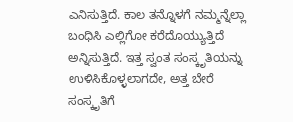ಎನಿಸುತ್ತಿದೆ. ಕಾಲ ತನ್ನೊಳಗೆ ನಮ್ಮನ್ನೆಲ್ಲಾ ಬಂಧಿಸಿ ಎಲ್ಲಿಗೋ ಕರೆದೊಯ್ಯುತ್ತಿದೆ ಅನ್ನಿಸುತ್ತಿದೆ. ಇತ್ತ ಸ್ವಂತ ಸಂಸ್ಕೃತಿಯನ್ನು ಉಳಿಸಿಕೊಳ್ಳಲಾಗದೇ, ಅತ್ತ ಬೇರೆ ಸಂಸ್ಕೃತಿಗೆ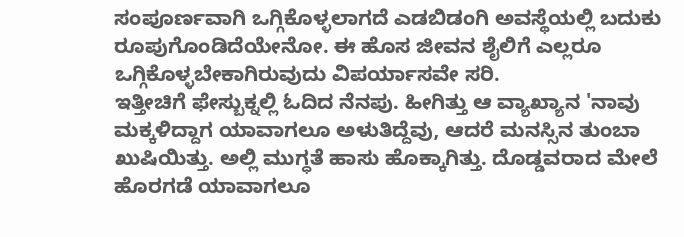ಸಂಪೂರ್ಣವಾಗಿ ಒಗ್ಗಿಕೊಳ್ಳಲಾಗದೆ ಎಡಬಿಡಂಗಿ ಅವಸ್ಥೆಯಲ್ಲಿ ಬದುಕು ರೂಪುಗೊಂಡಿದೆಯೇನೋ. ಈ ಹೊಸ ಜೀವನ ಶೈಲಿಗೆ ಎಲ್ಲರೂ ಒಗ್ಗಿಕೊಳ್ಳಬೇಕಾಗಿರುವುದು ವಿಪರ್ಯಾಸವೇ ಸರಿ.
ಇತ್ತೀಚಿಗೆ ಫೇಸ್ಬುಕ್ನಲ್ಲಿ ಓದಿದ ನೆನಪು. ಹೀಗಿತ್ತು ಆ ವ್ಯಾಖ್ಯಾನ 'ನಾವು ಮಕ್ಕಳಿದ್ದಾಗ ಯಾವಾಗಲೂ ಅಳುತಿದ್ದೆವು, ಆದರೆ ಮನಸ್ಸಿನ ತುಂಬಾ ಖುಷಿಯಿತ್ತು. ಅಲ್ಲಿ ಮುಗ್ಧತೆ ಹಾಸು ಹೊಕ್ಕಾಗಿತ್ತು. ದೊಡ್ಡವರಾದ ಮೇಲೆ ಹೊರಗಡೆ ಯಾವಾಗಲೂ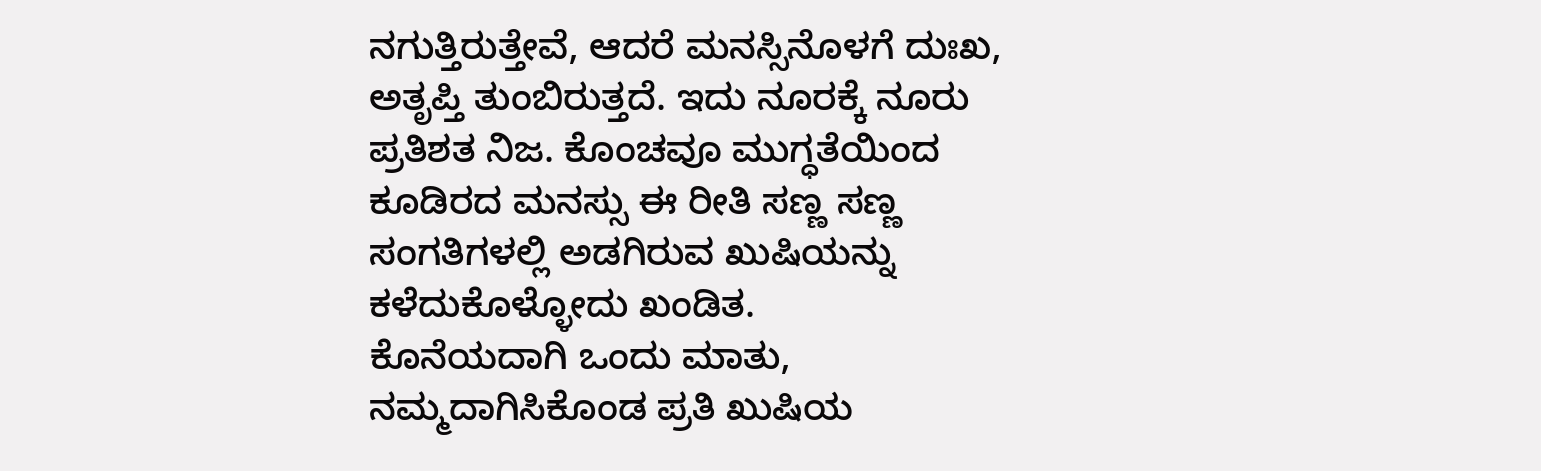ನಗುತ್ತಿರುತ್ತೇವೆ, ಆದರೆ ಮನಸ್ಸಿನೊಳಗೆ ದುಃಖ, ಅತೃಪ್ತಿ ತುಂಬಿರುತ್ತದೆ. ಇದು ನೂರಕ್ಕೆ ನೂರು ಪ್ರತಿಶತ ನಿಜ. ಕೊಂಚವೂ ಮುಗ್ಧತೆಯಿಂದ ಕೂಡಿರದ ಮನಸ್ಸು ಈ ರೀತಿ ಸಣ್ಣ ಸಣ್ಣ ಸಂಗತಿಗಳಲ್ಲಿ ಅಡಗಿರುವ ಖುಷಿಯನ್ನು ಕಳೆದುಕೊಳ್ಳೋದು ಖಂಡಿತ.
ಕೊನೆಯದಾಗಿ ಒಂದು ಮಾತು, ನಮ್ಮದಾಗಿಸಿಕೊಂಡ ಪ್ರತಿ ಖುಷಿಯ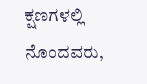ಕ್ಷಣಗಳಲ್ಲಿ ನೊಂದವರು,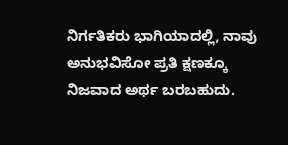ನಿರ್ಗತಿಕರು ಭಾಗಿಯಾದಲ್ಲಿ, ನಾವು ಅನುಭವಿಸೋ ಪ್ರತಿ ಕ್ಷಣಕ್ಕೂ ನಿಜವಾದ ಅರ್ಥ ಬರಬಹುದು.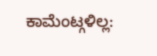ಕಾಮೆಂಟ್ಗಳಿಲ್ಲ: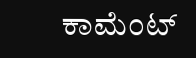ಕಾಮೆಂಟ್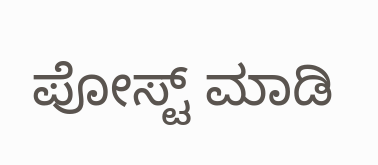ಪೋಸ್ಟ್ ಮಾಡಿ